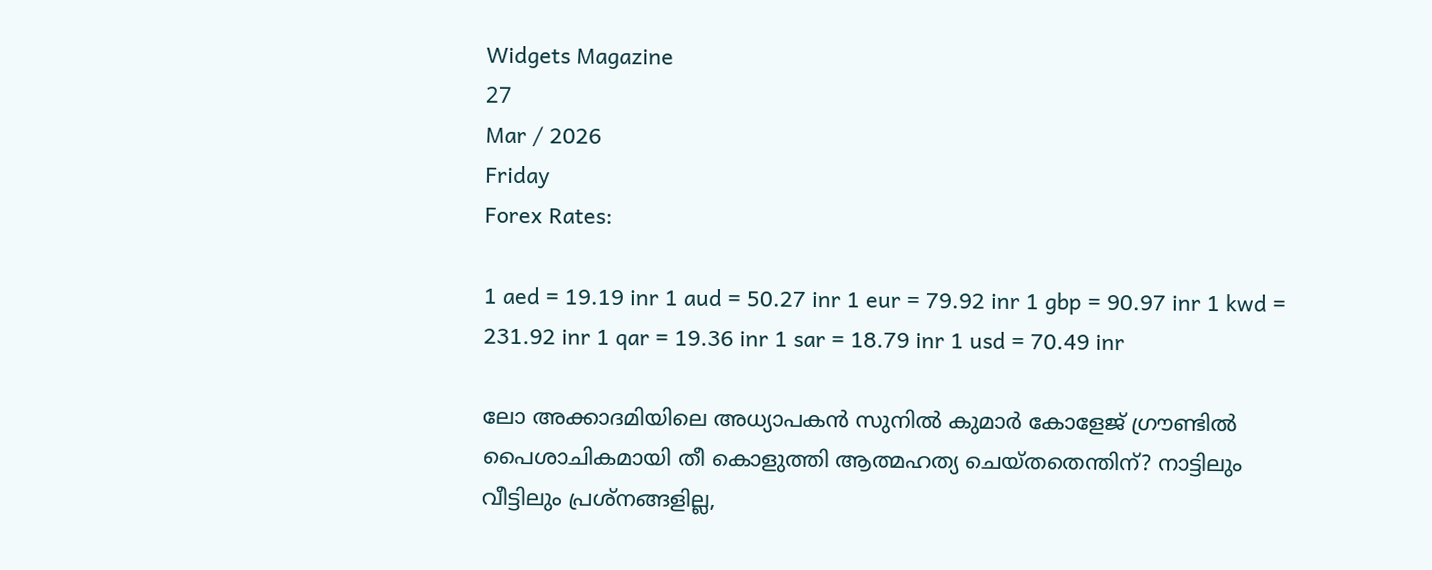Widgets Magazine
27
Mar / 2026
Friday
Forex Rates:

1 aed = 19.19 inr 1 aud = 50.27 inr 1 eur = 79.92 inr 1 gbp = 90.97 inr 1 kwd = 231.92 inr 1 qar = 19.36 inr 1 sar = 18.79 inr 1 usd = 70.49 inr

ലോ അക്കാദമിയിലെ അധ്യാപകന്‍ സുനില്‍ കുമാര്‍ കോളേജ് ഗ്രൗണ്ടില്‍ പൈശാചികമായി തീ കൊളുത്തി ആത്മഹത്യ ചെയ്തതെന്തിന്? നാട്ടിലും വീട്ടിലും പ്രശ്‌നങ്ങളില്ല,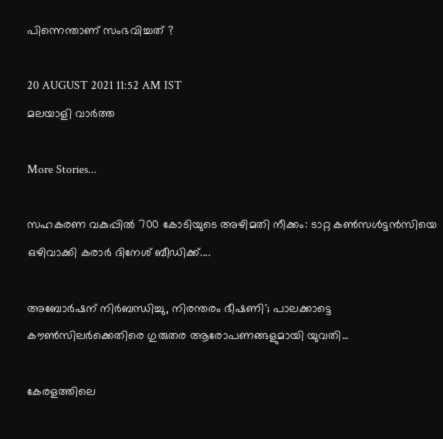പിന്നെന്താണ് സംഭവിച്ചത് ?

20 AUGUST 2021 11:52 AM IST
മലയാളി വാര്‍ത്ത

More Stories...

സഹകരണ വകുപ്പിൽ 700 കോടിയുടെ അഴിമതി നീക്കം: ടാറ്റ കണ്‍സള്‍ട്ടന്‍സിയെ ഒഴിവാക്കി കരാർ ദിനേശ് ബീഡിക്ക്....

അബോർഷന് നിർബന്ധിച്ചു, നിരന്തരം ഭീഷണി'; പാലക്കാട്ടെ കൗൺസിലർക്കെതിരെ ഗുരുതര ആരോപണങ്ങളുമായി യുവതി...

കേരളത്തിലെ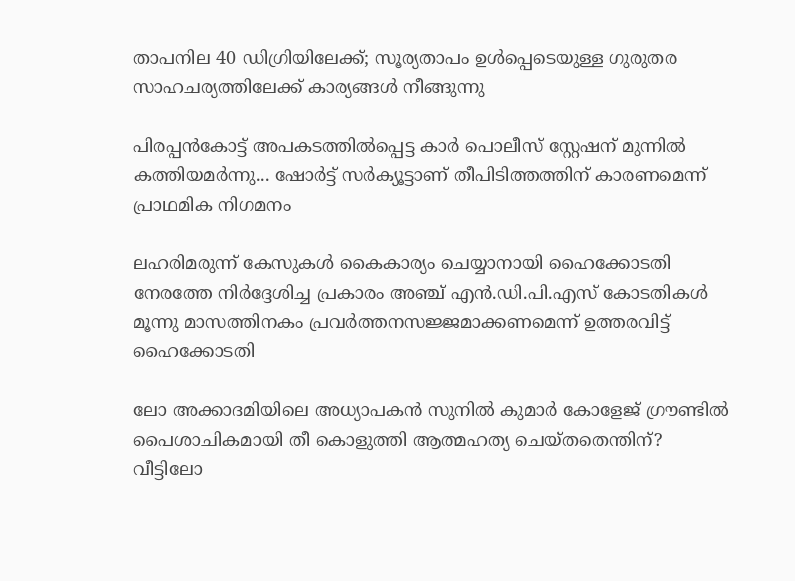താപനില 40 ഡിഗ്രിയിലേക്ക്; സൂര്യതാപം ഉള്‍പ്പെടെയുള്ള ഗുരുതര സാഹചര്യത്തിലേക്ക് കാര്യങ്ങള്‍ നീങ്ങുന്നു

പിരപ്പൻകോട്ട് അപകടത്തിൽപ്പെട്ട കാർ പൊലീസ് സ്റ്റേഷന് മുന്നിൽ കത്തിയമർന്നു... ഷോർട്ട് സർക്യൂട്ടാണ് തീപിടിത്തത്തിന് കാരണമെന്ന് പ്രാഥമിക നിഗമനം

ലഹരിമരുന്ന് കേസുകൾ കൈകാര്യം ചെയ്യാനായി ഹൈക്കോടതി നേരത്തേ നിർദ്ദേശിച്ച പ്രകാരം അഞ്ച് എൻ.ഡി.പി.എസ് കോടതികൾ മൂന്നു മാസത്തിനകം പ്രവർത്തനസജ്ജമാക്കണമെന്ന് ഉത്തരവിട്ട് ഹൈക്കോടതി

ലോ അക്കാദമിയിലെ അധ്യാപകന്‍ സുനില്‍ കുമാര്‍ കോളേജ് ഗ്രൗണ്ടില്‍ പൈശാചികമായി തീ കൊളുത്തി ആത്മഹത്യ ചെയ്തതെന്തിന്? വീട്ടിലോ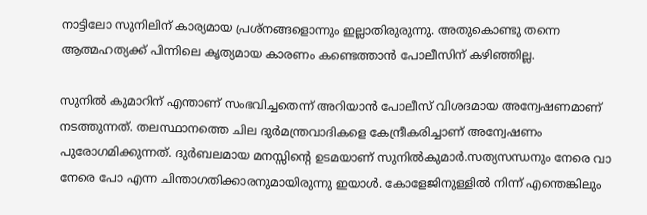നാട്ടിലോ സുനിലിന് കാര്യമായ പ്രശ്‌നങ്ങളൊന്നും ഇല്ലാതിരുരുന്നു. അതുകൊണ്ടു തന്നെ ആത്മഹത്യക്ക് പിന്നിലെ കൃത്യമായ കാരണം കണ്ടെത്താന്‍ പോലീസിന് കഴിഞ്ഞില്ല.

സുനില്‍ കുമാറിന് എന്താണ് സംഭവിച്ചതെന്ന് അറിയാന്‍ പോലീസ് വിശദമായ അന്വേഷണമാണ് നടത്തുന്നത്. തലസ്ഥാനത്തെ ചില ദുര്‍മന്ത്രവാദികളെ കേന്ദ്രീകരിച്ചാണ് അന്വേഷണം പുരോഗമിക്കുന്നത്. ദുര്‍ബലമായ മനസ്സിന്റെ ഉടമയാണ് സുനില്‍കുമാര്‍.സത്യസന്ധനും നേരെ വാ നേരെ പോ എന്ന ചിന്താഗതിക്കാരനുമായിരുന്നു ഇയാള്‍. കോളേജിനുള്ളില്‍ നിന്ന് എന്തെങ്കിലും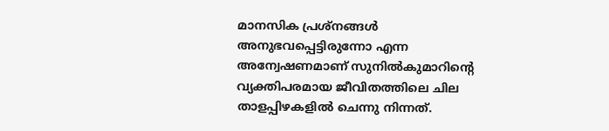മാനസിക പ്രശ്‌നങ്ങള്‍ അനുഭവപ്പെട്ടിരുന്നോ എന്ന അന്വേഷണമാണ് സുനില്‍കുമാറിന്റെ വ്യക്തിപരമായ ജീവിതത്തിലെ ചില താളപ്പിഴകളില്‍ ചെന്നു നിന്നത്.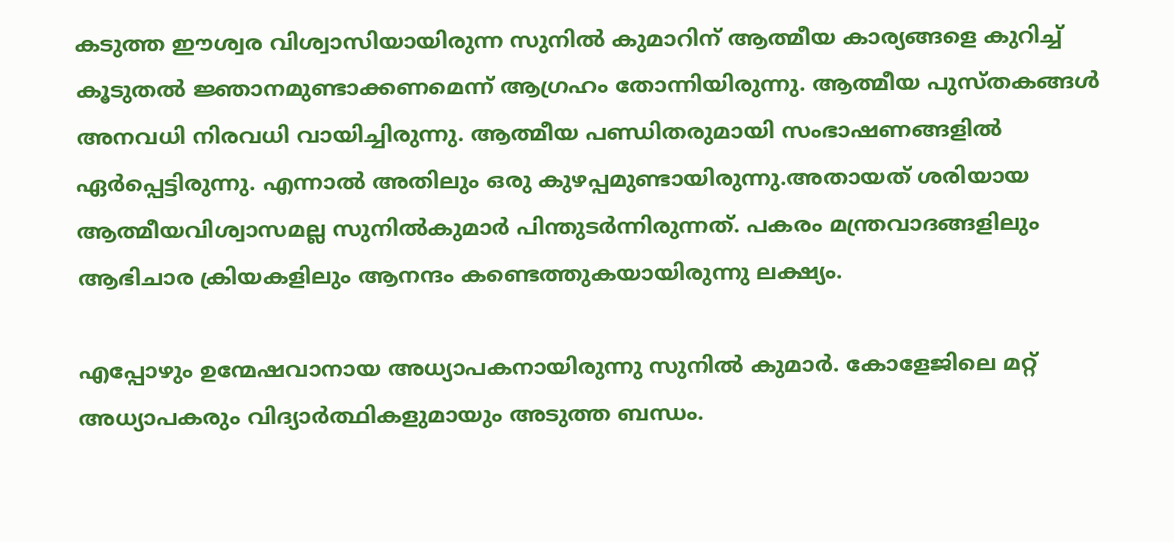കടുത്ത ഈശ്വര വിശ്വാസിയായിരുന്ന സുനില്‍ കുമാറിന് ആത്മീയ കാര്യങ്ങളെ കുറിച്ച് കൂടുതല്‍ ജ്ഞാനമുണ്ടാക്കണമെന്ന് ആഗ്രഹം തോന്നിയിരുന്നു. ആത്മീയ പുസ്തകങ്ങള്‍ അനവധി നിരവധി വായിച്ചിരുന്നു. ആത്മീയ പണ്ഡിതരുമായി സംഭാഷണങ്ങളില്‍ ഏര്‍പ്പെട്ടിരുന്നു. എന്നാല്‍ അതിലും ഒരു കുഴപ്പമുണ്ടായിരുന്നു.അതായത് ശരിയായ ആത്മീയവിശ്വാസമല്ല സുനില്‍കുമാര്‍ പിന്തുടര്‍ന്നിരുന്നത്. പകരം മന്ത്രവാദങ്ങളിലും ആഭിചാര ക്രിയകളിലും ആനന്ദം കണ്ടെത്തുകയായിരുന്നു ലക്ഷ്യം.

എപ്പോഴും ഉന്മേഷവാനായ അധ്യാപകനായിരുന്നു സുനില്‍ കുമാര്‍. കോളേജിലെ മറ്റ് അധ്യാപകരും വിദ്യാര്‍ത്ഥികളുമായും അടുത്ത ബന്ധം.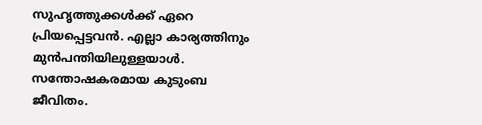സുഹൃത്തുക്കള്‍ക്ക് ഏറെ പ്രിയപ്പെട്ടവന്‍. എല്ലാ കാര്യത്തിനും മുന്‍പന്തിയിലുള്ളയാള്‍. സന്തോഷകരമായ കുടുംബ ജീവിതം.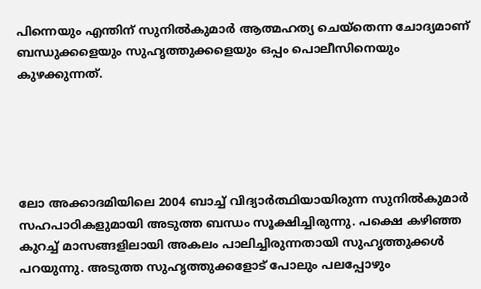പിന്നെയും എന്തിന് സുനില്‍കുമാര്‍ ആത്മഹത്യ ചെയ്‌തെന്ന ചോദ്യമാണ് ബന്ധുക്കളെയും സുഹൃത്തുക്കളെയും ഒപ്പം പൊലീസിനെയും കുഴക്കുന്നത്.





ലോ അക്കാദമിയിലെ 2004 ബാച്ച് വിദ്യാര്‍ത്ഥിയായിരുന്ന സുനില്‍കുമാര്‍ സഹപാഠികളുമായി അടുത്ത ബന്ധം സൂക്ഷിച്ചിരുന്നു. പക്ഷെ കഴിഞ്ഞ കുറച്ച് മാസങ്ങളിലായി അകലം പാലിച്ചിരുന്നതായി സുഹൃത്തുക്കള്‍ പറയുന്നു. അടുത്ത സുഹൃത്തുക്കളോട് പോലും പലപ്പോഴും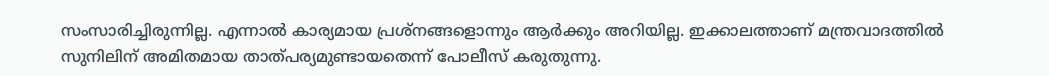സംസാരിച്ചിരുന്നില്ല. എന്നാല്‍ കാര്യമായ പ്രശ്‌നങ്ങളൊന്നും ആര്‍ക്കും അറിയില്ല. ഇക്കാലത്താണ് മന്ത്രവാദത്തില്‍ സുനിലിന് അമിതമായ താത്പര്യമുണ്ടായതെന്ന് പോലീസ് കരുതുന്നു.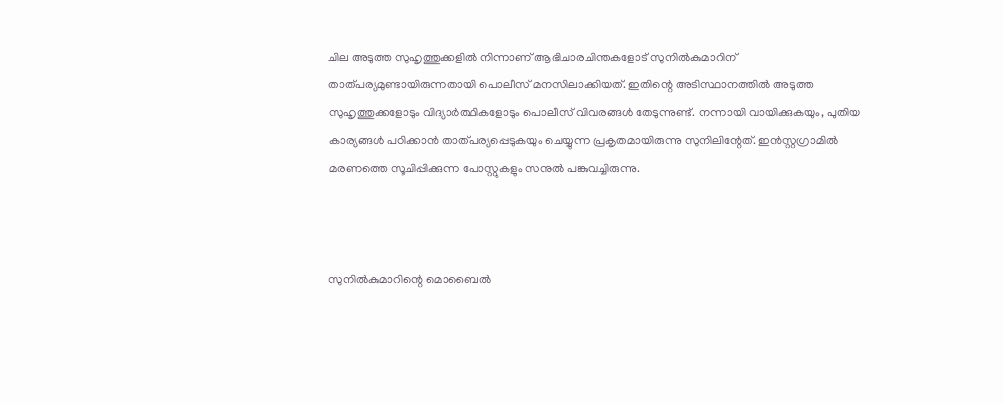ചില അടുത്ത സുഹൃത്തുക്കളില്‍ നിന്നാണ് ആഭിചാരചിന്തകളോട് സുനില്‍കുമാറിന് താത്പര്യമുണ്ടായിരുന്നതായി പൊലീസ് മനസിലാക്കിയത്. ഇതിന്റെ അടിസ്ഥാനത്തില്‍ അടുത്ത സുഹൃത്തുക്കളോടും വിദ്യാര്‍ത്ഥികളോടും പൊലീസ് വിവരങ്ങള്‍ തേടുന്നുണ്ട്. നന്നായി വായിക്കുകയും, പുതിയ കാര്യങ്ങള്‍ പഠിക്കാന്‍ താത്പര്യപ്പെടുകയും ചെയ്യുന്ന പ്രകൃതമായിരുന്നു സുനിലിന്റേത്. ഇന്‍സ്റ്റഗ്രാമില്‍ മരണത്തെ സൂചിപ്പിക്കുന്ന പോസ്റ്റുകളും സനുല്‍ പങ്കുവച്ചിരുന്നു.



സുനില്‍കുമാറിന്റെ മൊബൈല്‍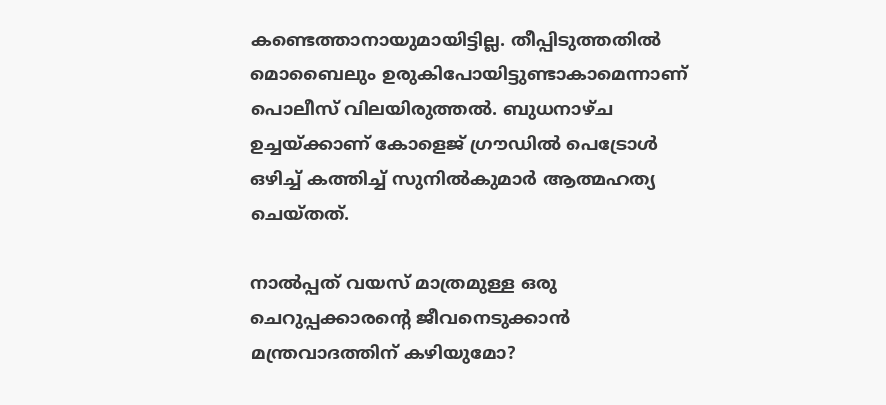കണ്ടെത്താനായുമായിട്ടില്ല. തീപ്പിടുത്തതില്‍ മൊബൈലും ഉരുകിപോയിട്ടുണ്ടാകാമെന്നാണ് പൊലീസ് വിലയിരുത്തല്‍. ബുധനാഴ്ച ഉച്ചയ്ക്കാണ് കോളെജ് ഗ്രൗഡില്‍ പെട്രോള്‍ ഒഴിച്ച് കത്തിച്ച് സുനില്‍കുമാര്‍ ആത്മഹത്യ ചെയ്തത്.

നാല്‍പ്പത് വയസ് മാത്രമുള്ള ഒരു ചെറുപ്പക്കാരന്റെ ജീവനെടുക്കാന്‍ മന്ത്രവാദത്തിന് കഴിയുമോ?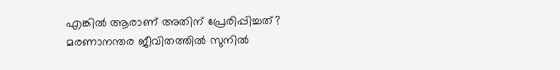എങ്കില്‍ ആരാണ് അതിന് പ്രേരിപ്പിച്ചത്? മരണാനന്തര ജീവിതത്തില്‍ സുനില്‍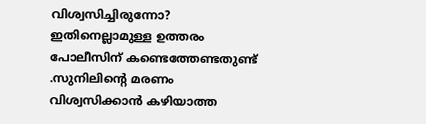വിശ്വസിച്ചിരുന്നോ? ഇതിനെല്ലാമുള്ള ഉത്തരം പോലീസിന് കണ്ടെത്തേണ്ടതുണ്ട് .സുനിലിന്റെ മരണം വിശ്വസിക്കാന്‍ കഴിയാത്ത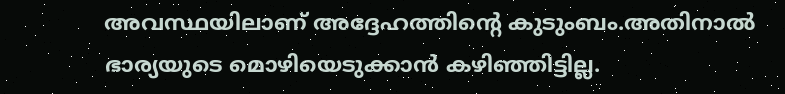അവസ്ഥയിലാണ് അദ്ദേഹത്തിന്റെ കുടുംബം.അതിനാല്‍ ഭാര്യയുടെ മൊഴിയെടുക്കാന്‍ കഴിഞ്ഞിട്ടില്ല.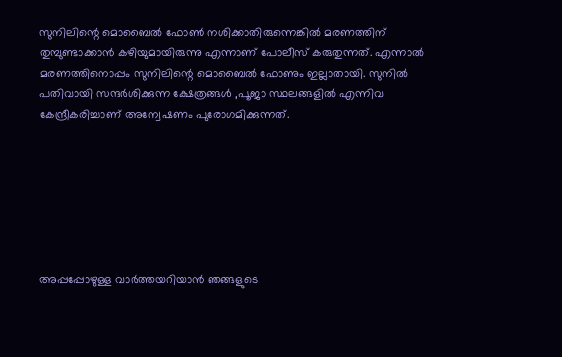സുനിലിന്റെ മൊബൈല്‍ ഫോണ്‍ നശിക്കാതിരുന്നെങ്കില്‍ മരണത്തിന് തുമ്പുണ്ടാക്കാന്‍ കഴിയുമായിരുന്നു എന്നാണ് പോലീസ് കരുതുന്നത്. എന്നാല്‍ മരണത്തിനൊപ്പം സുനിലിന്റെ മൊബൈല്‍ ഫോണും ഇല്ലാതായി. സുനില്‍ പതിവായി സന്ദര്‍ശിക്കുന്ന ക്ഷേത്രങ്ങള്‍ ,പൂജാ സ്ഥലങ്ങളില്‍ എന്നിവ കേന്ദ്രീകരിച്ചാണ് അന്വേഷണം പുരോഗമിക്കുന്നത്.







അപ്പപ്പോഴുള്ള വാര്‍ത്തയറിയാന്‍ ഞങ്ങളുടെ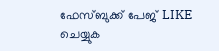ഫേസ്‌ബുക്ക്‌ പേജ് LIKE ചെയ്യുക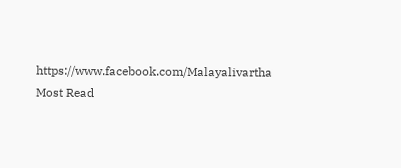https://www.facebook.com/Malayalivartha
Most Read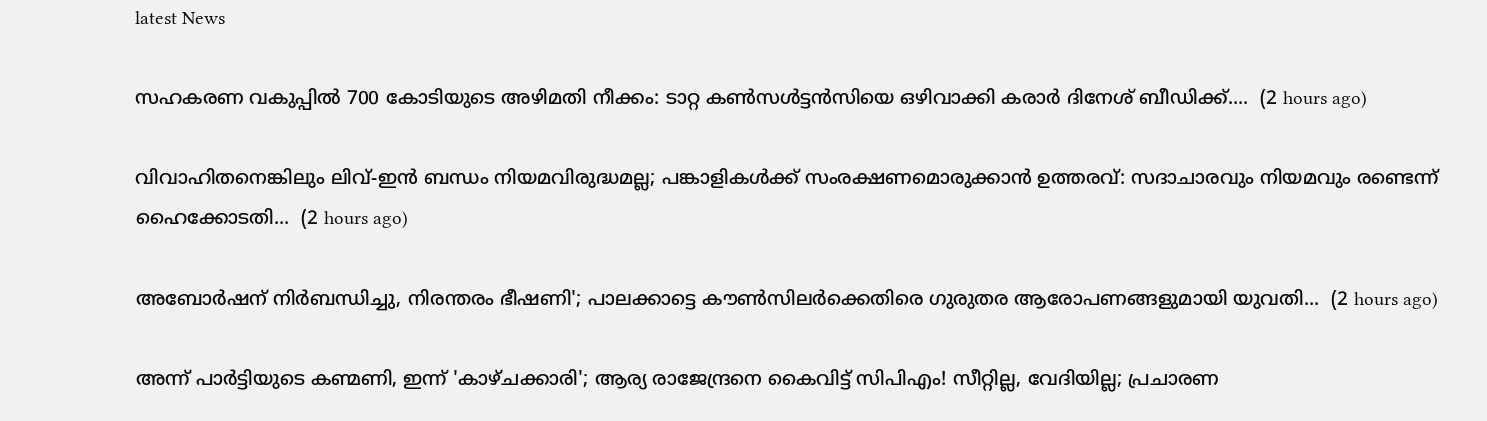latest News

സഹകരണ വകുപ്പിൽ 700 കോടിയുടെ അഴിമതി നീക്കം: ടാറ്റ കണ്‍സള്‍ട്ടന്‍സിയെ ഒഴിവാക്കി കരാർ ദിനേശ് ബീഡിക്ക്....  (2 hours ago)

വിവാഹിതനെങ്കിലും ലിവ്-ഇൻ ബന്ധം നിയമവിരുദ്ധമല്ല; പങ്കാളികൾക്ക് സംരക്ഷണമൊരുക്കാൻ ഉത്തരവ്: സദാചാരവും നിയമവും രണ്ടെന്ന് ഹൈക്കോടതി...  (2 hours ago)

അബോർഷന് നിർബന്ധിച്ചു, നിരന്തരം ഭീഷണി'; പാലക്കാട്ടെ കൗൺസിലർക്കെതിരെ ഗുരുതര ആരോപണങ്ങളുമായി യുവതി...  (2 hours ago)

അന്ന് പാർട്ടിയുടെ കണ്മണി, ഇന്ന് 'കാഴ്ചക്കാരി'; ആര്യ രാജേന്ദ്രനെ കൈവിട്ട് സിപിഎം! സീറ്റില്ല, വേദിയില്ല; പ്രചാരണ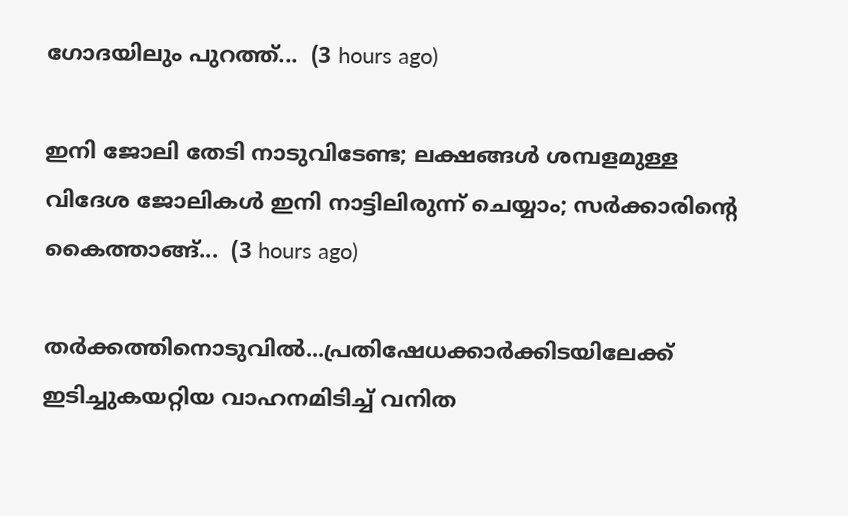ഗോദയിലും പുറത്ത്...  (3 hours ago)

ഇനി ജോലി തേടി നാടുവിടേണ്ട; ലക്ഷങ്ങൾ ശമ്പളമുള്ള വിദേശ ജോലികൾ ഇനി നാട്ടിലിരുന്ന് ചെയ്യാം; സർക്കാരിന്റെ കൈത്താങ്ങ്...  (3 hours ago)

തർക്കത്തിനൊടുവിൽ...പ്രതിഷേധക്കാർക്കിടയിലേക്ക് ഇടിച്ചുകയറ്റിയ വാഹനമിടിച്ച് വനിത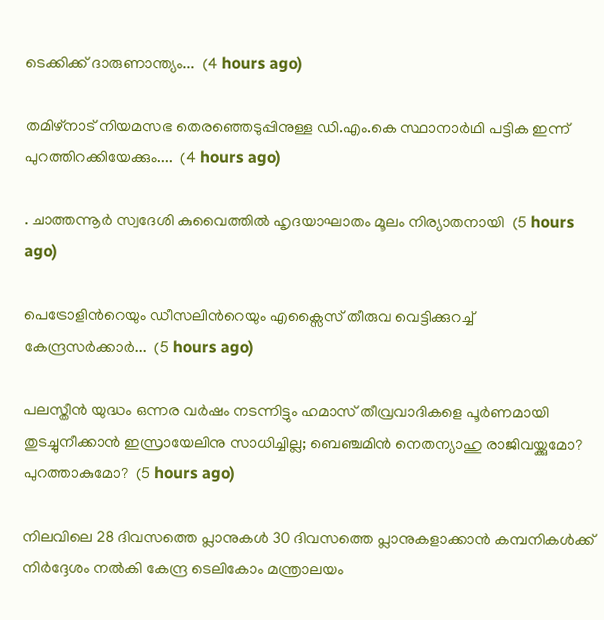ടെക്കിക്ക് ദാരുണാന്ത്യം...  (4 hours ago)

തമിഴ്‌നാട് നിയമസഭ തെരഞ്ഞെടുപ്പിനുള്ള ഡി.എം.കെ സ്ഥാനാർഥി പട്ടിക ഇന്ന് പുറത്തിറക്കിയേക്കും....  (4 hours ago)

. ചാത്തന്നൂർ സ്വദേശി കുവൈത്തിൽ ഹൃദയാഘാതം മൂലം നിര്യാതനായി  (5 hours ago)

പെട്രോളിന്‍റെയും ഡീസലിന്‍റെയും എക്സൈസ് തീരുവ വെട്ടിക്കുറച്ച് കേന്ദ്രസർക്കാർ...  (5 hours ago)

പലസ്തീന്‍ യുദ്ധം ഒന്നര വര്‍ഷം നടന്നിട്ടും ഹമാസ് തീവ്രവാദികളെ പൂര്‍ണമായി തുടച്ചുനീക്കാന്‍ ഇസ്രായേലിനു സാധിച്ചില്ല; ബെഞ്ചമിന്‍ നെതന്യാഹു രാജിവയ്ക്കുമോ? പുറത്താകുമോ?  (5 hours ago)

നിലവിലെ 28 ദിവസത്തെ പ്ലാനുകൾ 30 ദിവസത്തെ പ്ലാനുകളാക്കാൻ കമ്പനികൾക്ക് നിർദ്ദേശം നൽകി കേന്ദ്ര ടെലികോം മന്ത്രാലയം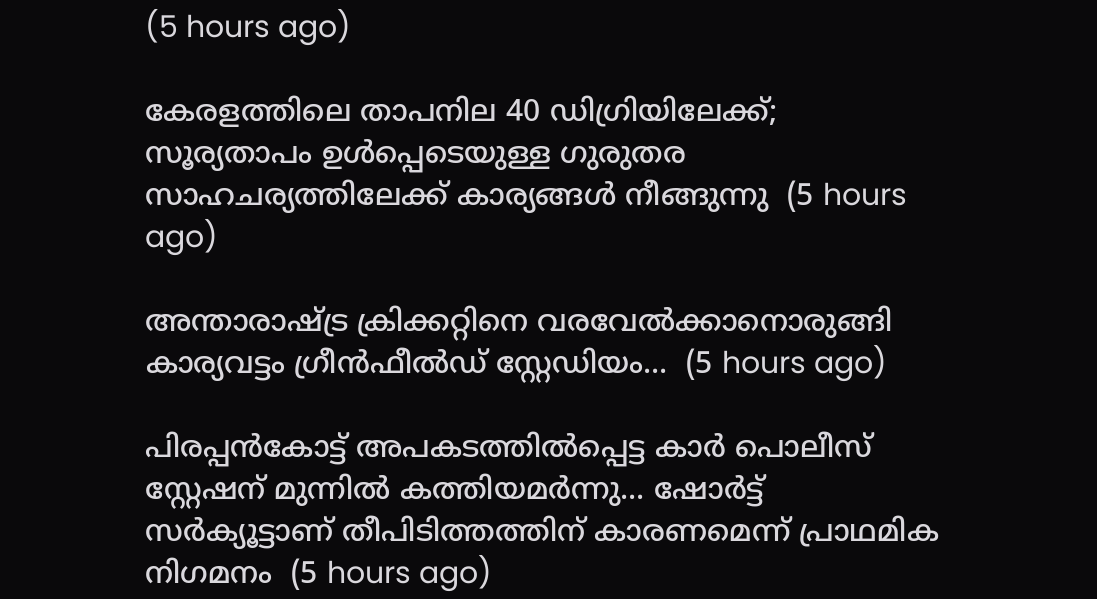(5 hours ago)

കേരളത്തിലെ താപനില 40 ഡിഗ്രിയിലേക്ക്; സൂര്യതാപം ഉള്‍പ്പെടെയുള്ള ഗുരുതര സാഹചര്യത്തിലേക്ക് കാര്യങ്ങള്‍ നീങ്ങുന്നു  (5 hours ago)

അന്താരാഷ്ട്ര ക്രിക്കറ്റിനെ വരവേൽക്കാനൊരുങ്ങി കാര്യവട്ടം ഗ്രീൻഫീൽഡ് സ്റ്റേഡിയം...  (5 hours ago)

പിരപ്പൻകോട്ട് അപകടത്തിൽപ്പെട്ട കാർ പൊലീസ് സ്റ്റേഷന് മുന്നിൽ കത്തിയമർന്നു... ഷോർട്ട് സർക്യൂട്ടാണ് തീപിടിത്തത്തിന് കാരണമെന്ന് പ്രാഥമിക നിഗമനം  (5 hours ago)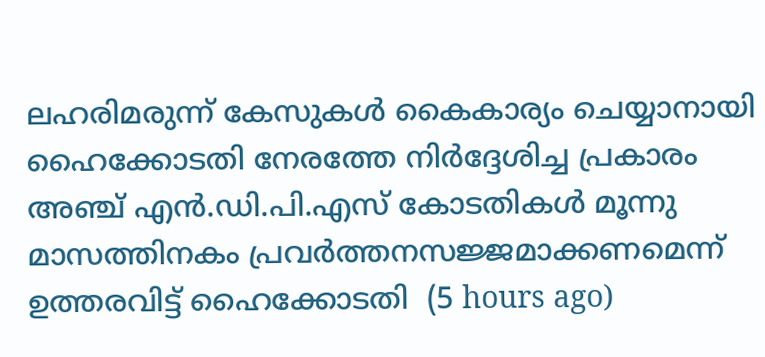ലഹരിമരുന്ന് കേസുകൾ കൈകാര്യം ചെയ്യാനായി ഹൈക്കോടതി നേരത്തേ നിർദ്ദേശിച്ച പ്രകാരം അഞ്ച് എൻ.ഡി.പി.എസ് കോടതികൾ മൂന്നു മാസത്തിനകം പ്രവർത്തനസജ്ജമാക്കണമെന്ന് ഉത്തരവിട്ട് ഹൈക്കോടതി  (5 hours ago)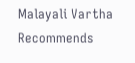Malayali Vartha Recommends